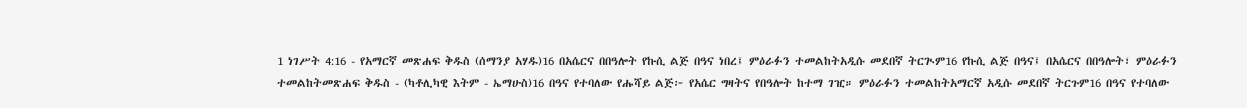1 ነገሥት 4:16 - የአማርኛ መጽሐፍ ቅዱስ (ሰማንያ አሃዱ)16 በአሴርና በበዓሎት የኩሲ ልጅ በዓና ነበረ፤ ምዕራፉን ተመልከትአዲሱ መደበኛ ትርጒም16 የኩሲ ልጅ በዓና፤ በአሴርና በበዓሎት፣ ምዕራፉን ተመልከትመጽሐፍ ቅዱስ - (ካቶሊካዊ እትም - ኤማሁስ)16 በዓና የተባለው የሑሻይ ልጅ፦ የአሴር ግዛትና የበዓሎት ከተማ ገዢ። ምዕራፉን ተመልከትአማርኛ አዲሱ መደበኛ ትርጉም16 በዓና የተባለው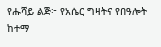የሑሻይ ልጅ፦ የአሴር ግዛትና የበዓሎት ከተማ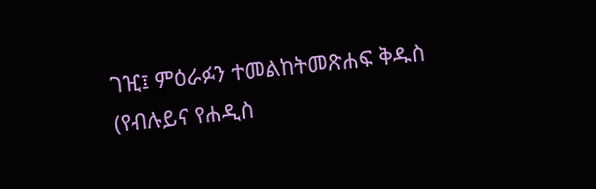ገዢ፤ ምዕራፉን ተመልከትመጽሐፍ ቅዱስ (የብሉይና የሐዲስ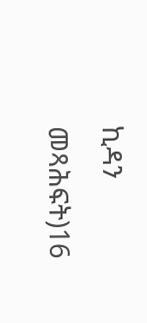ኪዳን መጻሕፍት)16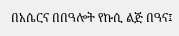በአሴርና በበዓሎት የኩሲ ልጅ በዓና፤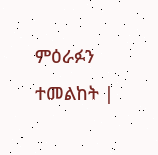ምዕራፉን ተመልከት |